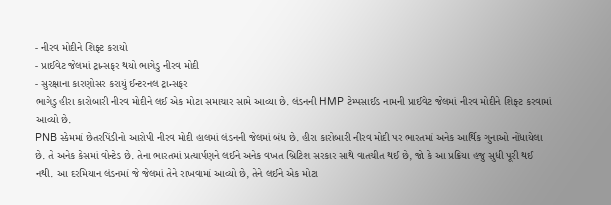- નીરવ મોદીને શિફ્ટ કરાયો
- પ્રાઈવેટ જેલમાં ટ્રાન્સફર થયો ભાગેડુ નીરવ મોદી
- સુરક્ષાના કારણોસર કરાયું ઈન્ટરનલ ટ્રાન્સફર
ભાગેડુ હીરા કારોબારી નીરવ મોદીને લઈ એક મોટા સમાચાર સામે આવ્યા છે. લંડનની HMP ટેમ્પસાઈડ નામની પ્રાઈવેટ જેલમાં નીરવ મોદીને શિફ્ટ કરવામાં આવ્યો છે.
PNB સ્કેમમાં છેતરપિંડીનો આરોપી નીરવ મોદી હાલમાં લંડનની જેલમાં બંધ છે. હીરા કારોબારી નીરવ મોદી પર ભારતમાં અનેક આર્થિક ગુનાઓ નોંધાયેલા છે. તે અનેક કેસમાં વોન્ટેડ છે. તેના ભારતમાં પ્રત્યાર્પણને લઈને અનેક વખત બ્રિટિશ સરકાર સાથે વાતચીત થઈ છે, જો કે આ પ્રક્રિયા હજુ સુધી પૂરી થઈ નથી. આ દરમિયાન લંડનમાં જે જેલમાં તેને રાખવામાં આવ્યો છે, તેને લઈને એક મોટા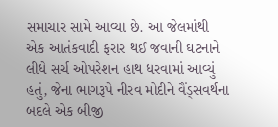સમાચાર સામે આવ્યા છે. આ જેલમાંથી એક આતંકવાદી ફરાર થઈ જવાની ઘટનાને લીધે સર્ચ ઓપરેશન હાથ ધરવામાં આવ્યું હતું, જેના ભાગરૂપે નીરવ મોદીને વૈંડ્સવર્થના બદલે એક બીજી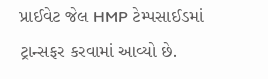પ્રાઈવેટ જેલ HMP ટેમ્પસાઈડમાં ટ્રાન્સફર કરવામાં આવ્યો છે.